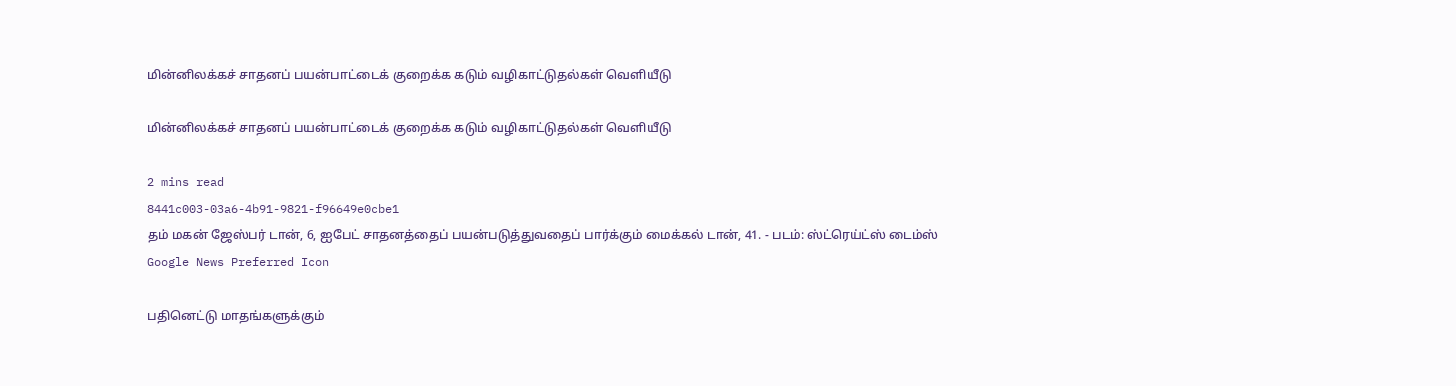மின்னிலக்கச் சாதனப் பயன்பாட்டைக் குறைக்க கடும் வழிகாட்டுதல்கள் வெளியீடு

மின்னிலக்கச் சாதனப் பயன்பாட்டைக் குறைக்க கடும் வழிகாட்டுதல்கள் வெளியீடு

2 mins read
8441c003-03a6-4b91-9821-f96649e0cbe1
தம் மகன் ஜேஸ்பர் டான், 6, ஐபேட் சாதனத்தைப் பயன்படுத்துவதைப் பார்க்கும் மைக்கல் டான், 41. - படம்: ஸ்ட்ரெய்ட்ஸ் டைம்ஸ்
Google News Preferred Icon

பதினெட்டு மாதங்களுக்கும்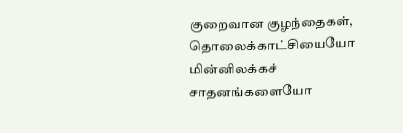குறைவான குழந்தைகள், தொலைக்காட்சியையோ மின்னிலக்கச் சாதனங்களையோ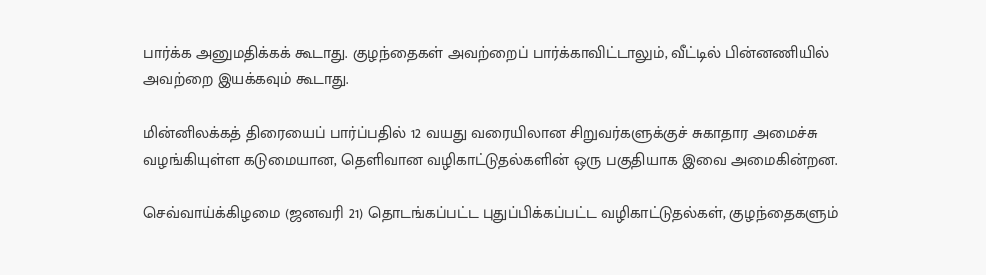பார்க்க அனுமதிக்கக் கூடாது. குழந்தைகள் அவற்றைப் பார்க்காவிட்டாலும், வீட்டில் பின்னணியில் அவற்றை இயக்கவும் கூடாது.

மின்னிலக்கத் திரையைப் பார்ப்பதில் 12 வயது வரையிலான சிறுவர்களுக்குச் சுகாதார அமைச்சு வழங்கியுள்ள கடுமையான, தெளிவான வழிகாட்டுதல்களின் ஒரு பகுதியாக இவை அமைகின்றன.

செவ்வாய்க்கிழமை (ஜனவரி 21) தொடங்கப்பட்ட புதுப்பிக்கப்பட்ட வழிகாட்டுதல்கள், குழந்தைகளும்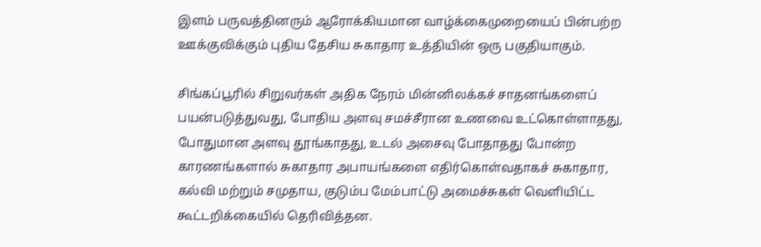இளம் பருவத்தினரும் ஆரோக்கியமான வாழ்க்கைமுறையைப் பின்பற்ற ஊக்குவிக்கும் புதிய தேசிய சுகாதார உத்தியின் ஒரு பகுதியாகும்.

சிங்கப்பூரில் சிறுவர்கள் அதிக நேரம் மின்னிலக்கச் சாதனங்களைப் பயன்படுத்துவது, போதிய அளவு சமச்சீரான உணவை உட்கொள்ளாதது, போதுமான அளவு தூங்காதது, உடல் அசைவு போதாதது போன்ற காரணங்களால் சுகாதார அபாயங்களை எதிர்கொள்வதாகச் சுகாதார, கல்வி மற்றும் சமுதாய, குடும்ப மேம்பாட்டு அமைச்சுகள் வெளியிட்ட கூட்டறிக்கையில் தெரிவித்தன.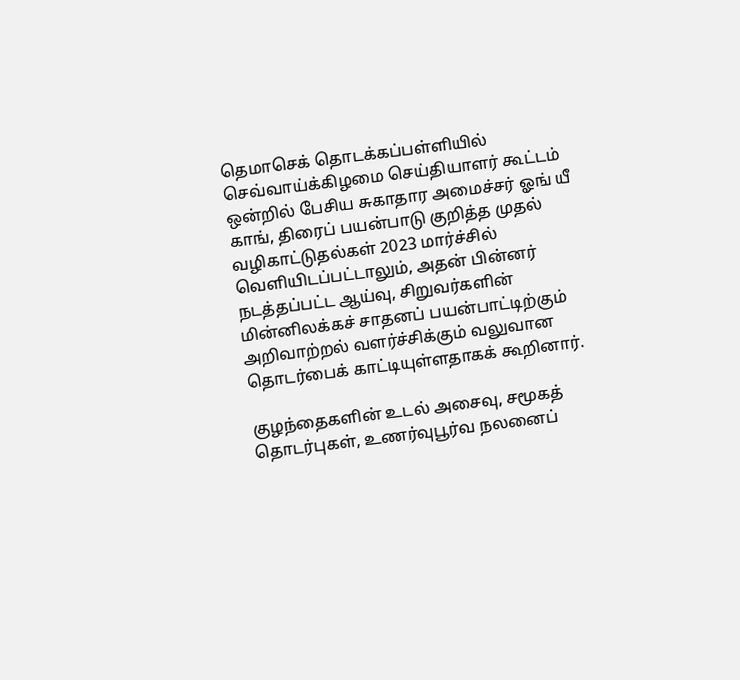தெமாசெக் தொடக்கப்பள்ளியில் செவ்வாய்க்கிழமை செய்தியாளர் கூட்டம் ஒன்றில் பேசிய சுகாதார அமைச்சர் ஓங் யீ காங், திரைப் பயன்பாடு குறித்த முதல் வழிகாட்டுதல்கள் 2023 மார்ச்சில் வெளியிடப்பட்டாலும், அதன் பின்னர் நடத்தப்பட்ட ஆய்வு, சிறுவர்களின் மின்னிலக்கச் சாதனப் பயன்பாட்டிற்கும் அறிவாற்றல் வளர்ச்சிக்கும் வலுவான தொடர்பைக் காட்டியுள்ளதாகக் கூறினார்.

குழந்தைகளின் உடல் அசைவு, சமூகத் தொடர்புகள், உணர்வுபூர்வ நலனைப்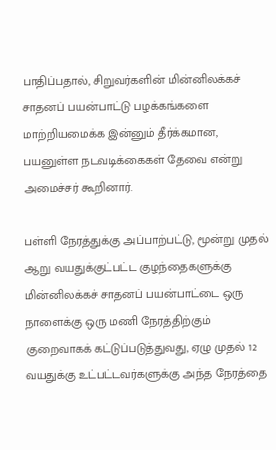பாதிப்பதால், சிறுவர்களின் மின்னிலக்கச் சாதனப் பயன்பாட்டு பழக்கங்களை மாற்றியமைக்க இன்னும் தீர்க்கமான, பயனுள்ள நடவடிக்கைகள் தேவை என்று அமைச்சர் கூறினார்.

பள்ளி நேரத்துக்கு அப்பாற்பட்டு, மூன்று முதல் ஆறு வயதுக்குட்பட்ட குழந்தைகளுக்கு மின்னிலக்கச் சாதனப் பயன்பாட்டை ஒரு நாளைக்கு ஒரு மணி நேரத்திற்கும் குறைவாகக் கட்டுப்படுத்துவது, ஏழு முதல் 12 வயதுக்கு உட்பட்டவர்களுக்கு அந்த நேரத்தை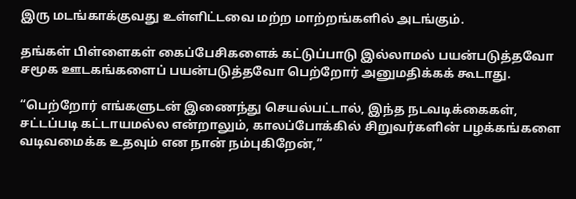இரு மடங்காக்குவது உள்ளிட்டவை மற்ற மாற்றங்களில் அடங்கும்.

தங்கள் பிள்ளைகள் கைப்பேசிகளைக் கட்டுப்பாடு இல்லாமல் பயன்படுத்தவோ சமூக ஊடகங்களைப் பயன்படுத்தவோ பெற்றோர் அனுமதிக்கக் கூடாது.

“பெற்றோர் எங்களுடன் இணைந்து செயல்பட்டால், இந்த நடவடிக்கைகள், சட்டப்படி கட்டாயமல்ல என்றாலும், காலப்போக்கில் சிறுவர்களின் பழக்கங்களை வடிவமைக்க உதவும் என நான் நம்புகிறேன்,”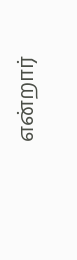என்றார்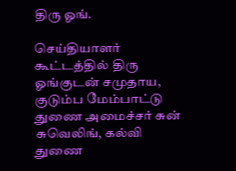திரு ஓங்.

செய்தியாளர் கூட்டத்தில் திரு ஓங்குடன் சமுதாய, குடும்ப மேம்பாட்டு துணை அமைச்சர் சுன் சுவெலிங், கல்வி துணை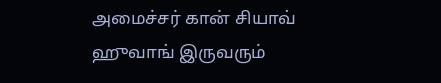அமைச்சர் கான் சியாவ் ஹுவாங் இருவரும்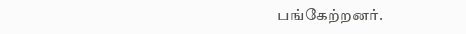பங்கேற்றனர்.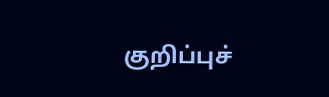குறிப்புச்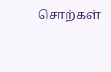சொற்கள்